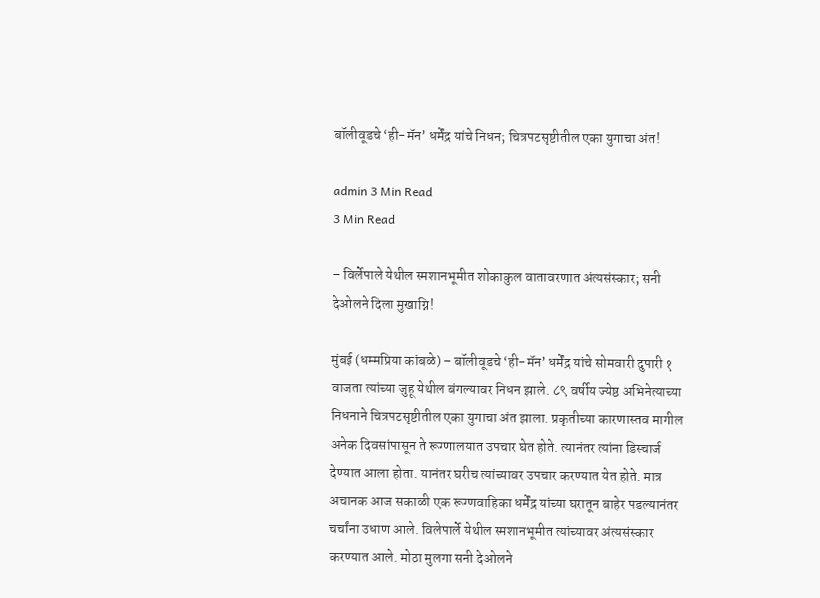बॉलीवूडचे ‘ही-मॅन’ धर्मेंद्र यांचे निधन; चित्रपटसृष्टीतील एका युगाचा अंत!

admin 3 Min Read
3 Min Read

– विर्लेपाले येथील स्मशानभूमीत शोकाकुल वातावरणात अंत्यसंस्कार; सनी देओलने दिला मुखाग्नि!

मुंबई (धम्मप्रिया कांबळे) – बॉलीवूडचे ‘ही-मॅन’ धर्मेंद्र यांचे सोमवारी दुपारी १ वाजता त्यांच्या जुहू येथील बंगल्यावर निधन झाले. ८९ वर्षीय ज्येष्ठ अभिनेत्याच्या निधनाने चित्रपटसृष्टीतील एका युगाचा अंत झाला. प्रकृतीच्या कारणास्तव मागील अनेक दिवसांपासून ते रूग्णालयात उपचार घेत होते. त्यानंतर त्यांना डिस्चार्ज देण्यात आला होता. यानंतर घरीच त्यांच्यावर उपचार करण्यात येत होते. मात्र अचानक आज सकाळी एक रूग्णवाहिका धर्मेंद्र यांच्या घरातून बाहेर पडल्यानंतर चर्चांना उधाण आले. विलेपार्ले येथील स्मशानभूमीत त्यांच्यावर अंत्यसंस्कार करण्यात आले. मोठा मुलगा सनी देओलने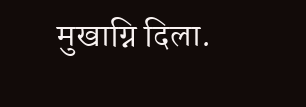मुखाग्नि दिला.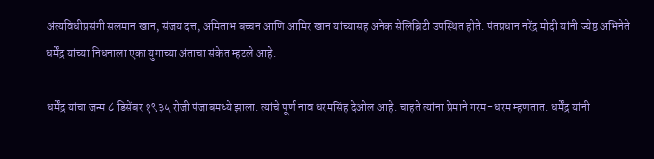अंत्यविधीप्रसंगी सलमान खान, संजय दत्त, अमिताभ बच्चन आणि आमिर खान यांच्यासह अनेक सेलिब्रिटी उपस्थित होते. पंतप्रधान नरेंद्र मोदी यांनी ज्येष्ठ अभिनेते धर्मेंद्र यांच्या निधनाला एका युगाच्या अंताचा संकेत म्हटले आहे.

धर्मेंद्र यांचा जन्म ८ डिसेंबर १९३५ रोजी पंजाबमध्ये झाला. त्यांचे पूर्ण नाव धरमसिंह देओल आहे. चाहते त्यांना प्रेमाने गरम-धरम म्हणतात. धर्मेंद्र यांनी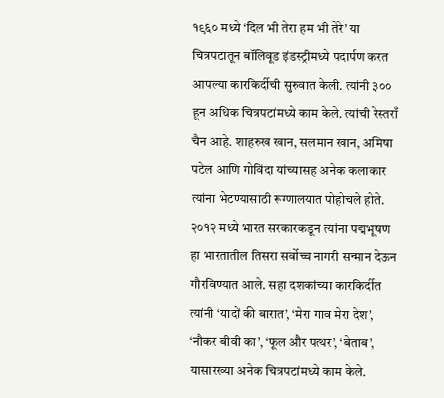१९६० मध्ये ‘दिल भी तेरा हम भी तेरे’ या चित्रपटातून बॉलिवूड इंडस्ट्रीमध्ये पदार्पण करत आपल्या कारकिर्दीची सुरुवात केली. त्यांनी ३०० हून अधिक चित्रपटांमध्ये काम केले. त्यांची रेस्तराँ चैन आहे. शाहरुख खान, सलमान खान, अमिषा पटेल आणि गोविंदा यांच्यासह अनेक कलाकार त्यांना भेटण्यासाठी रूग्णालयात पोहोचले होते. २०१२ मध्ये भारत सरकारकडून त्यांना पद्मभूषण हा भारतातील तिसरा सर्वोच्च नागरी सन्मान देऊन गौरविण्यात आले. सहा दशकांच्या कारकिर्दीत त्यांनी ‘यादों की बारात’, ‘मेरा गाव मेरा देश’, ‘नौकर बीवी का’, ‘फूल और पत्थर’, ‘बेताब’, यासारख्या अनेक चित्रपटांमध्ये काम केले.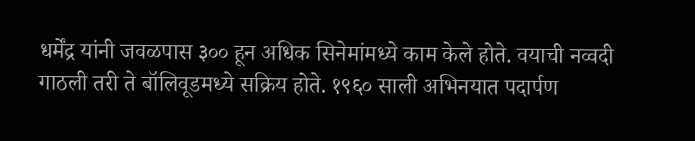धर्मेंद्र यांनी जवळपास ३०० हून अधिक सिनेमांमध्ये काम केले होते. वयाची नव्वदी गाठली तरी ते बॉलिवूडमध्ये सक्रिय होते. १९६० साली अभिनयात पदार्पण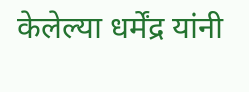केलेल्या धर्मेंद्र यांनी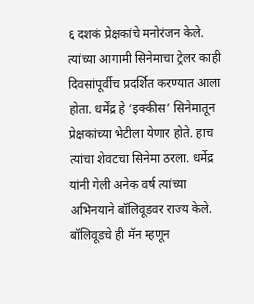६ दशकं प्रेक्षकांचे मनोरंजन केले. त्यांच्या आगामी सिनेमाचा ट्रेलर काही दिवसांपूर्वीच प्रदर्शित करण्यात आला होता. धर्मेंद्र हे ‘इक्कीस’ सिनेमातून प्रेक्षकांच्या भेटीला येणार होते. हाच त्यांचा शेवटचा सिनेमा ठरला. धर्मेद्र यांनी गेली अनेक वर्ष त्यांच्या अभिनयाने बॉलिवूडवर राज्य केले. बॉलिवूडचे ही मॅन म्हणून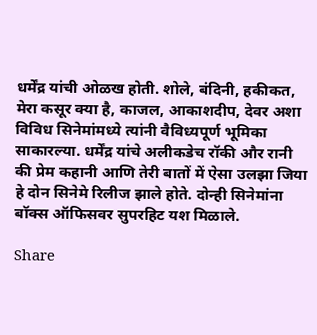धर्मेंद्र यांची ओळख होती. शोले, बंदिनी, हकीकत, मेरा कसूर क्या है, काजल, आकाशदीप, देवर अशा विविध सिनेमांमध्ये त्यांनी वैविध्यपूर्ण भूमिका साकारल्या. धर्मेंद्र यांचे अलीकडेच रॉकी और रानी की प्रेम कहानी आणि तेरी बातों में ऐसा उलझा जिया हे दोन सिनेमे रिलीज झाले होते. दोन्ही सिनेमांना बॉक्स ऑफिसवर सुपरहिट यश मिळाले.

Share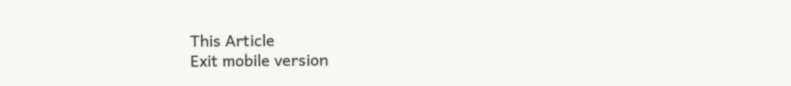This Article
Exit mobile version